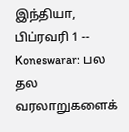இந்தியா, பிப்ரவரி 1 -- Koneswarar: பல தல வரலாறுகளைக்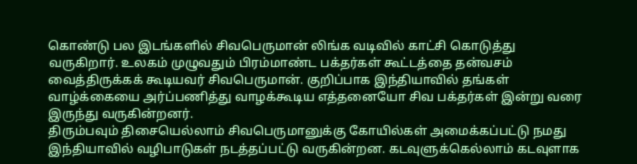கொண்டு பல இடங்களில் சிவபெருமான் லிங்க வடிவில் காட்சி கொடுத்து வருகிறார். உலகம் முழுவதும் பிரம்மாண்ட பக்தர்கள் கூட்டத்தை தன்வசம் வைத்திருக்கக் கூடியவர் சிவபெருமான். குறிப்பாக இந்தியாவில் தங்கள் வாழ்க்கையை அர்ப்பணித்து வாழக்கூடிய எத்தனையோ சிவ பக்தர்கள் இன்று வரை இருந்து வருகின்றனர்.
திரும்பவும் திசையெல்லாம் சிவபெருமானுக்கு கோயில்கள் அமைக்கப்பட்டு நமது இந்தியாவில் வழிபாடுகள் நடத்தப்பட்டு வருகின்றன. கடவுளுக்கெல்லாம் கடவுளாக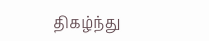திகழ்ந்து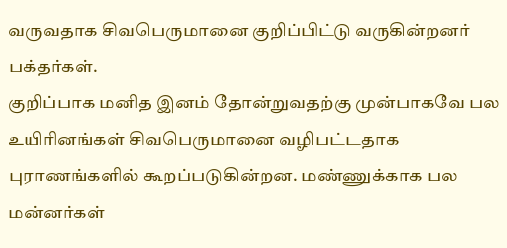வருவதாக சிவபெருமானை குறிப்பிட்டு வருகின்றனர் பக்தர்கள்.
குறிப்பாக மனித இனம் தோன்றுவதற்கு முன்பாகவே பல உயிரினங்கள் சிவபெருமானை வழிபட்டதாக புராணங்களில் கூறப்படுகின்றன. மண்ணுக்காக பல மன்னர்கள்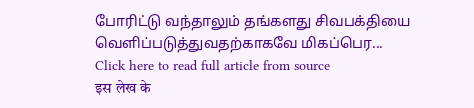போரிட்டு வந்தாலும் தங்களது சிவபக்தியை வெளிப்படுத்துவதற்காகவே மிகப்பெர...
Click here to read full article from source
इस लेख के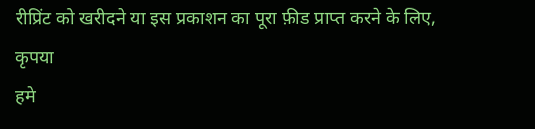रीप्रिंट को खरीदने या इस प्रकाशन का पूरा फ़ीड प्राप्त करने के लिए, कृपया
हमे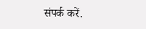संपर्क करें.